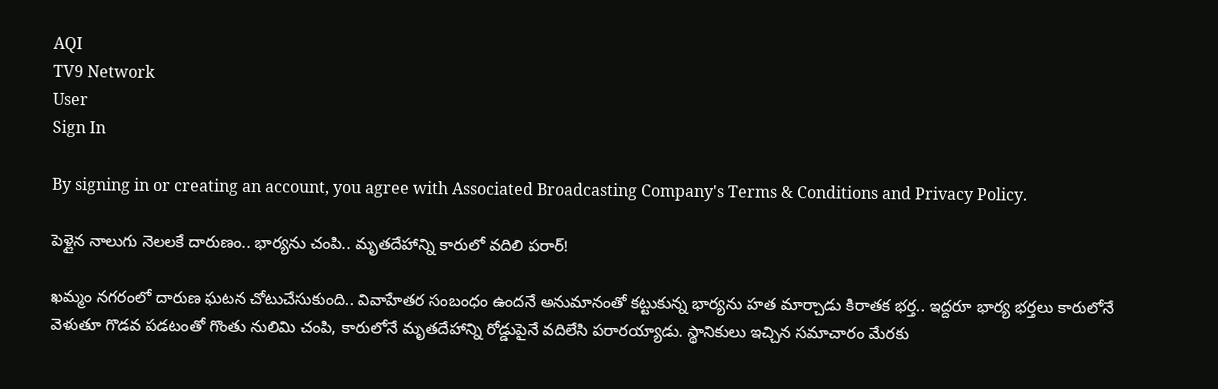AQI
TV9 Network
User
Sign In

By signing in or creating an account, you agree with Associated Broadcasting Company's Terms & Conditions and Privacy Policy.

పెళ్లైన నాలుగు నెలలకే దారుణం.. భార్యను చంపి.. మృతదేహాన్ని కారులో వదిలి పరార్!

ఖమ్మం నగరంలో దారుణ ఘటన చోటుచేసుకుంది.. వివాహేతర సంబంధం ఉందనే అనుమానంతో కట్టుకున్న భార్యను హత మార్చాడు కిరాతక భర్త.. ఇద్దరూ భార్య భర్తలు కారులోనే వెళుతూ గొడవ పడటంతో గొంతు నులిమి చంపి, కారులోనే మృతదేహాన్ని రోడ్డుపైనే వదిలేసి పరారయ్యాడు. స్థానికులు ఇచ్చిన సమాచారం మేరకు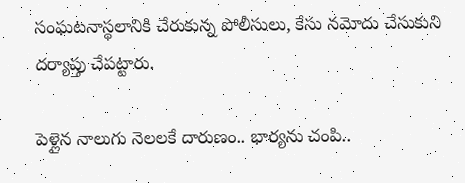సంఘటనాస్థలానికి చేరుకున్న పోలీసులు, కేసు నమోదు చేసుకుని దర్యాప్తు చేపట్టారు.

పెళ్లైన నాలుగు నెలలకే దారుణం.. భార్యను చంపి..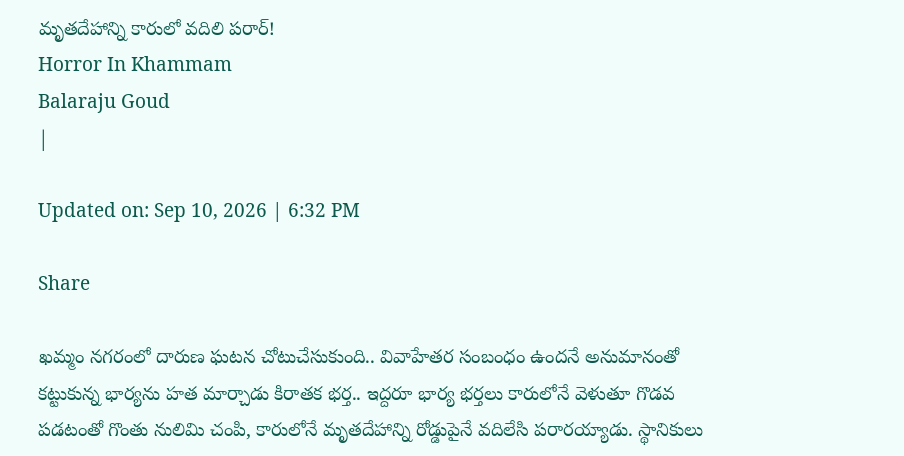మృతదేహాన్ని కారులో వదిలి పరార్!
Horror In Khammam
Balaraju Goud
|

Updated on: Sep 10, 2026 | 6:32 PM

Share

ఖమ్మం నగరంలో దారుణ ఘటన చోటుచేసుకుంది.. వివాహేతర సంబంధం ఉందనే అనుమానంతో కట్టుకున్న భార్యను హత మార్చాడు కిరాతక భర్త.. ఇద్దరూ భార్య భర్తలు కారులోనే వెళుతూ గొడవ పడటంతో గొంతు నులిమి చంపి, కారులోనే మృతదేహాన్ని రోడ్డుపైనే వదిలేసి పరారయ్యాడు. స్థానికులు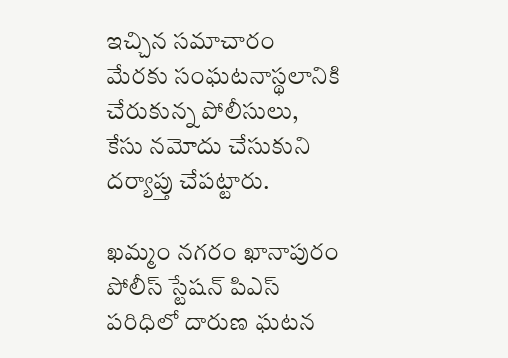ఇచ్చిన సమాచారం మేరకు సంఘటనాస్థలానికి చేరుకున్న పోలీసులు, కేసు నమోదు చేసుకుని దర్యాప్తు చేపట్టారు.

ఖమ్మం నగరం ఖానాపురం పోలీస్ స్టేషన్ పిఎస్ పరిధిలో దారుణ ఘటన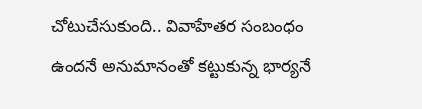చోటుచేసుకుంది.. వివాహేతర సంబంధం ఉందనే అనుమానంతో కట్టుకున్న భార్యనే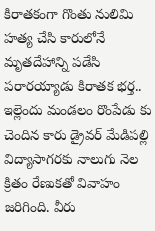కిరాతకంగా గొంతు నులిమి హత్య చేసి కారులోనే మృతదేహాన్ని పడేసి పరారయ్యాడు కిరాతక భర్త.. ఇల్లెందు మండలం రొంపేడు కు చెందిన కారు డ్రైవర్ మేడిపల్లి విద్యాసాగరకు నాలుగు నెల క్రితం రేణుకతో వివాహం జరిగింది. వీరు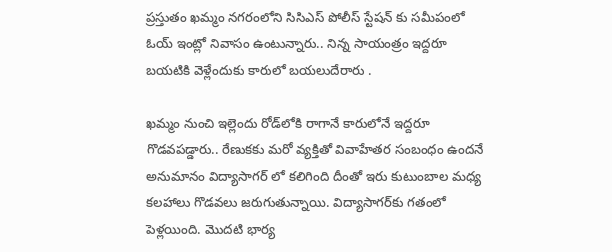ప్రస్తుతం ఖమ్మం నగరంలోని సిసిఎస్ పోలీస్ స్టేషన్ కు సమీపంలో ఓయ్ ఇంట్లో నివాసం ఉంటున్నారు.. నిన్న సాయంత్రం ఇద్దరూ బయటికి వెళ్లేందుకు కారులో బయలుదేరారు .

ఖమ్మం నుంచి ఇల్లెందు రోడ్‌లోకి రాగానే కారులోనే ఇద్దరూ గొడవపడ్డారు.. రేణుకకు మరో వ్యక్తితో వివాహేతర సంబంధం ఉందనే అనుమానం విద్యాసాగర్ లో కలిగింది దీంతో ఇరు కుటుంబాల మధ్య కలహాలు గొడవలు జరుగుతున్నాయి. విద్యాసాగర్‌కు గతంలో పెళ్లయింది. మొదటి భార్య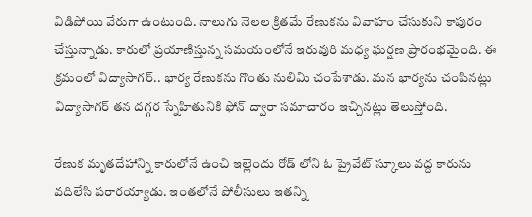విడిపోయి వేరుగా ఉంటుంది. నాలుగు నెలల క్రితమే రేణుకను వివాహం చేసుకుని కాపురం చేస్తున్నాడు. కారులో ప్రయాణిస్తున్న సమయంలోనే ఇరువురి మధ్య ఘర్షణ ప్రారంభమైంది. ఈ క్రమంలో విద్యాసాగర్.. భార్య రేణుకను గొంతు నులిమి చంపేశాడు. మన భార్యను చంపినట్లు విద్యాసాగర్ తన దగ్గర స్నేహితునికి ఫోన్ ద్వారా సమాచారం ఇచ్చినట్లు తెలుస్తోంది.

రేణుక మృతదేహాన్ని కారులోనే ఉంచి ఇల్లెందు రోడ్ లోని ఓ ప్రైవేట్ స్కూలు వద్ద కారును వదిలేసి పరారయ్యాడు. ఇంతలోనే పోలీసులు ఇతన్ని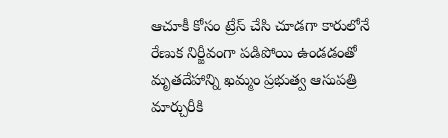ఆచూకీ కోసం ట్రేస్ చేసి చూడగా కారులోనే రేణుక నిర్జీవంగా పడిపోయి ఉండడంతో మృతదేహాన్ని ఖమ్మం ప్రభుత్వ ఆసుపత్రి మార్చురీకి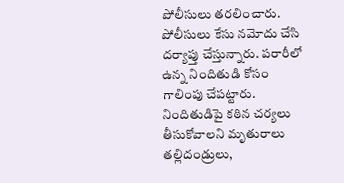పోలీసులు తరలించారు. పోలీసులు కేసు నమోదు చేసి దర్యాప్తు చేస్తున్నారు. పరారీలో ఉన్న నిందితుడి కోసం గాలింపు చేపట్టారు. నిందితుడిపై కఠిన చర్యలు తీసుకోవాలని మృతురాలు తల్లిదండ్రులు,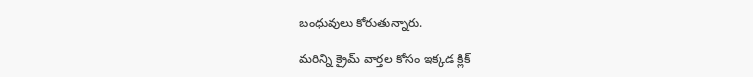బంధువులు కోరుతున్నారు.

మరిన్ని క్రైమ్ వార్తల కోసం ఇక్కడ క్లిక్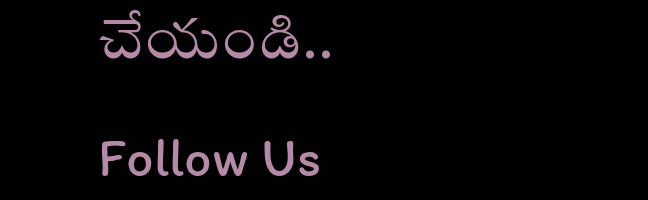చేయండి..

Follow Us